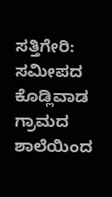ಸತ್ತಿಗೇರಿ: ಸಮೀಪದ ಕೊಡ್ಲಿವಾಡ ಗ್ರಾಮದ ಶಾಲೆಯಿಂದ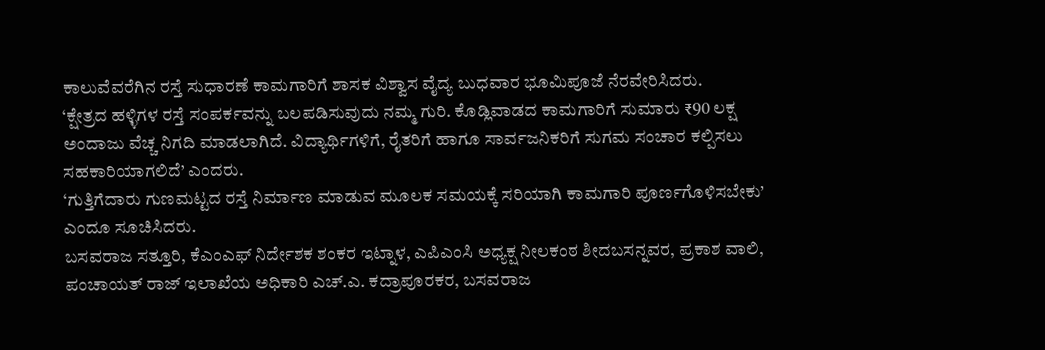ಕಾಲುವೆವರೆಗಿನ ರಸ್ತೆ ಸುಧಾರಣೆ ಕಾಮಗಾರಿಗೆ ಶಾಸಕ ವಿಶ್ವಾಸ ವೈದ್ಯ ಬುಧವಾರ ಭೂಮಿಪೂಜೆ ನೆರವೇರಿಸಿದರು.
‘ಕ್ಷೇತ್ರದ ಹಳ್ಳಿಗಳ ರಸ್ತೆ ಸಂಪರ್ಕವನ್ನು ಬಲಪಡಿಸುವುದು ನಮ್ಮ ಗುರಿ. ಕೊಡ್ಲಿವಾಡದ ಕಾಮಗಾರಿಗೆ ಸುಮಾರು ₹90 ಲಕ್ಷ ಅಂದಾಜು ವೆಚ್ಚ ನಿಗದಿ ಮಾಡಲಾಗಿದೆ. ವಿದ್ಯಾರ್ಥಿಗಳಿಗೆ, ರೈತರಿಗೆ ಹಾಗೂ ಸಾರ್ವಜನಿಕರಿಗೆ ಸುಗಮ ಸಂಚಾರ ಕಲ್ಪಿಸಲು ಸಹಕಾರಿಯಾಗಲಿದೆ’ ಎಂದರು.
‘ಗುತ್ತಿಗೆದಾರು ಗುಣಮಟ್ಟದ ರಸ್ತೆ ನಿರ್ಮಾಣ ಮಾಡುವ ಮೂಲಕ ಸಮಯಕ್ಕೆ ಸರಿಯಾಗಿ ಕಾಮಗಾರಿ ಪೂರ್ಣಗೊಳಿಸಬೇಕು’ ಎಂದೂ ಸೂಚಿಸಿದರು.
ಬಸವರಾಜ ಸತ್ತೂರಿ, ಕೆಎಂಎಫ್ ನಿರ್ದೇಶಕ ಶಂಕರ ಇಟ್ನಾಳ, ಎಪಿಎಂಸಿ ಅಧ್ಯಕ್ಷ ನೀಲಕಂಠ ಶೀದಬಸನ್ನವರ, ಪ್ರಕಾಶ ವಾಲಿ, ಪಂಚಾಯತ್ ರಾಜ್ ಇಲಾಖೆಯ ಅಧಿಕಾರಿ ಎಚ್.ಎ. ಕದ್ರಾಪೂರಕರ, ಬಸವರಾಜ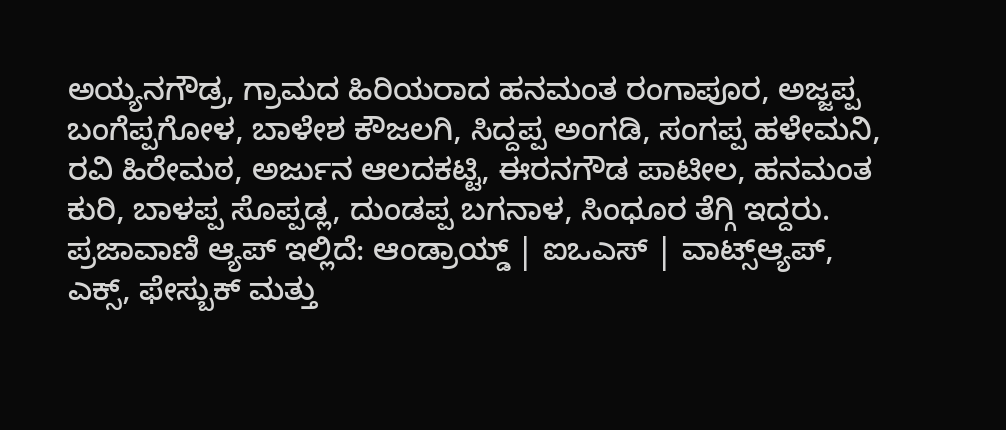ಅಯ್ಯನಗೌಡ್ರ, ಗ್ರಾಮದ ಹಿರಿಯರಾದ ಹನಮಂತ ರಂಗಾಪೂರ, ಅಜ್ಜಪ್ಪ ಬಂಗೆಪ್ಪಗೋಳ, ಬಾಳೇಶ ಕೌಜಲಗಿ, ಸಿದ್ದಪ್ಪ ಅಂಗಡಿ, ಸಂಗಪ್ಪ ಹಳೇಮನಿ, ರವಿ ಹಿರೇಮಠ, ಅರ್ಜುನ ಆಲದಕಟ್ಟಿ, ಈರನಗೌಡ ಪಾಟೀಲ, ಹನಮಂತ ಕುರಿ, ಬಾಳಪ್ಪ ಸೊಪ್ಪಡ್ಲ, ದುಂಡಪ್ಪ ಬಗನಾಳ, ಸಿಂಧೂರ ತೆಗ್ಗಿ ಇದ್ದರು.
ಪ್ರಜಾವಾಣಿ ಆ್ಯಪ್ ಇಲ್ಲಿದೆ: ಆಂಡ್ರಾಯ್ಡ್ | ಐಒಎಸ್ | ವಾಟ್ಸ್ಆ್ಯಪ್, ಎಕ್ಸ್, ಫೇಸ್ಬುಕ್ ಮತ್ತು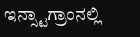ಇನ್ಸ್ಟಾಗ್ರಾಂನಲ್ಲಿ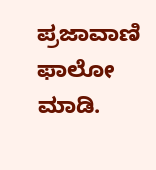ಪ್ರಜಾವಾಣಿ ಫಾಲೋ ಮಾಡಿ.